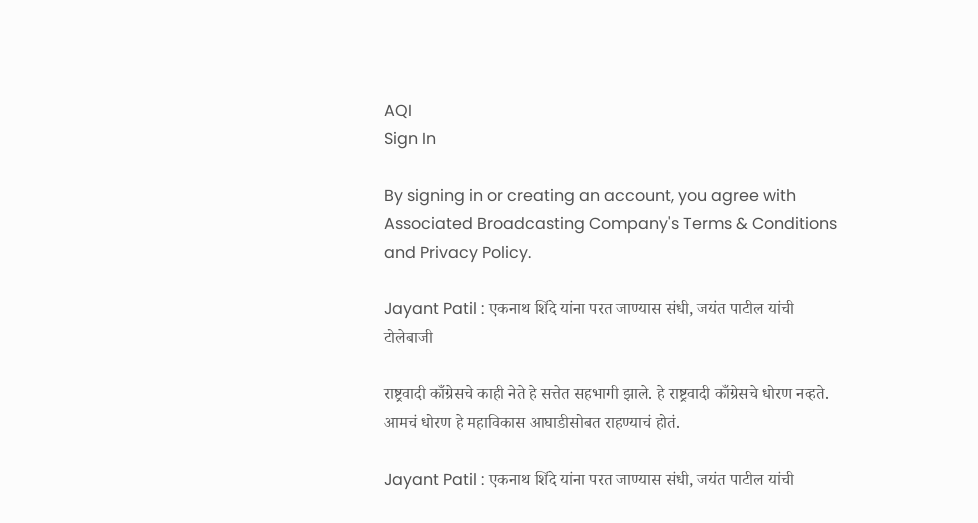AQI
Sign In

By signing in or creating an account, you agree with Associated Broadcasting Company's Terms & Conditions and Privacy Policy.

Jayant Patil : एकनाथ शिंदे यांना परत जाण्यास संधी, जयंत पाटील यांची टोलेबाजी

राष्ट्रवादी काँग्रेसचे काही नेते हे सत्तेत सहभागी झाले. हे राष्ट्रवादी काँग्रेसचे धोरण नव्हते. आमचं धोरण हे महाविकास आघाडीसोबत राहण्याचं होतं.

Jayant Patil : एकनाथ शिंदे यांना परत जाण्यास संधी, जयंत पाटील यांची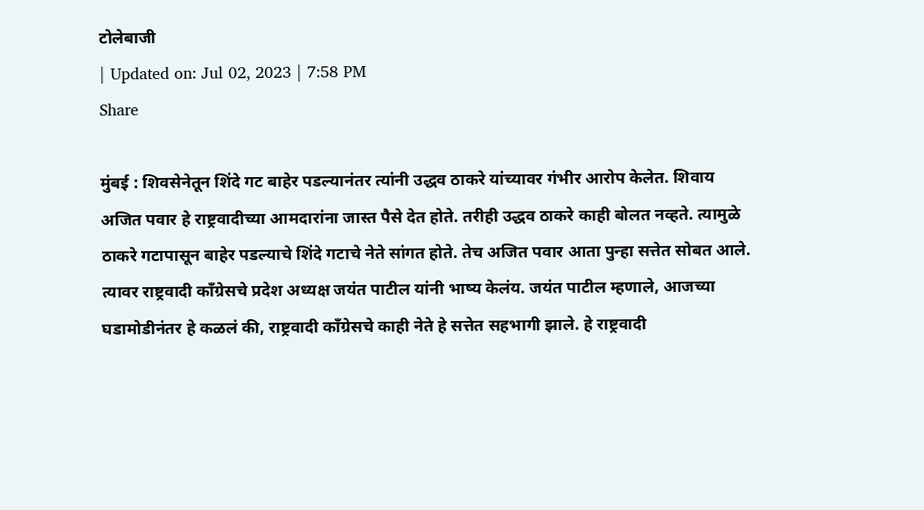टोलेबाजी
| Updated on: Jul 02, 2023 | 7:58 PM
Share

मुंबई : शिवसेनेतून शिंदे गट बाहेर पडल्यानंतर त्यांनी उद्धव ठाकरे यांच्यावर गंभीर आरोप केलेत. शिवाय अजित पवार हे राष्ट्रवादीच्या आमदारांना जास्त पैसे देत होते. तरीही उद्धव ठाकरे काही बोलत नव्हते. त्यामुळे ठाकरे गटापासून बाहेर पडल्याचे शिंदे गटाचे नेते सांगत होते. तेच अजित पवार आता पुन्हा सत्तेत सोबत आले. त्यावर राष्ट्रवादी काँग्रेसचे प्रदेश अध्यक्ष जयंत पाटील यांनी भाष्य केलंय. जयंत पाटील म्हणाले, आजच्या घडामोडीनंतर हे कळलं की, राष्ट्रवादी काँग्रेसचे काही नेते हे सत्तेत सहभागी झाले. हे राष्ट्रवादी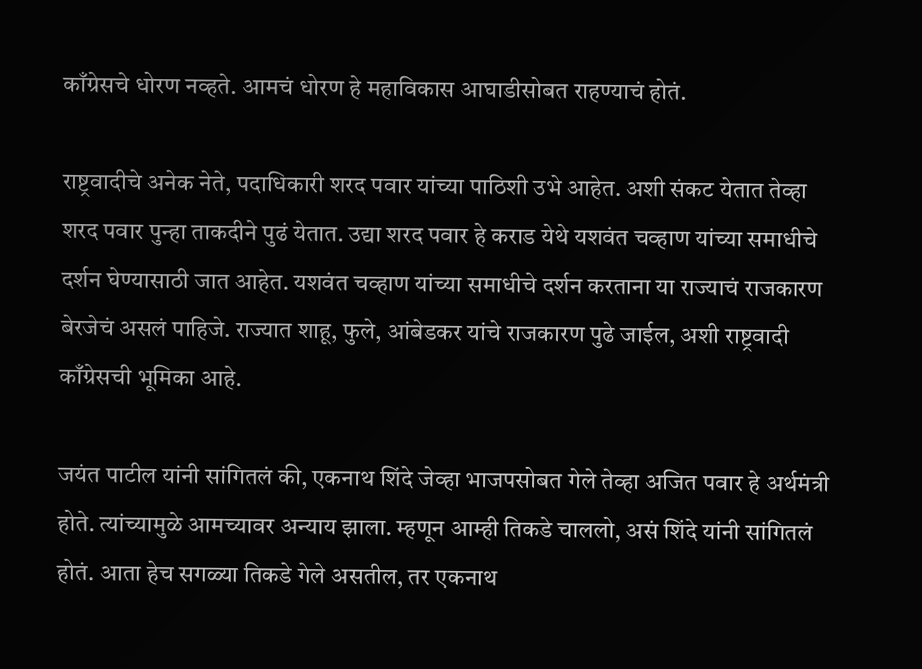काँग्रेसचे धोरण नव्हते. आमचं धोरण हे महाविकास आघाडीसोबत राहण्याचं होतं.

राष्ट्रवादीचे अनेक नेते, पदाधिकारी शरद पवार यांच्या पाठिशी उभे आहेत. अशी संकट येतात तेव्हा शरद पवार पुन्हा ताकदीने पुढं येतात. उद्या शरद पवार हे कराड येथे यशवंत चव्हाण यांच्या समाधीचे दर्शन घेण्यासाठी जात आहेत. यशवंत चव्हाण यांच्या समाधीचे दर्शन करताना या राज्याचं राजकारण बेरजेचं असलं पाहिजे. राज्यात शाहू, फुले, आंबेडकर यांचे राजकारण पुढे जाईल, अशी राष्ट्रवादी काँग्रेसची भूमिका आहे.

जयंत पाटील यांनी सांगितलं की, एकनाथ शिंदे जेव्हा भाजपसोबत गेले तेव्हा अजित पवार हे अर्थमंत्री होते. त्यांच्यामुळे आमच्यावर अन्याय झाला. म्हणून आम्ही तिकडे चाललो, असं शिंदे यांनी सांगितलं होतं. आता हेच सगळ्या तिकडे गेले असतील, तर एकनाथ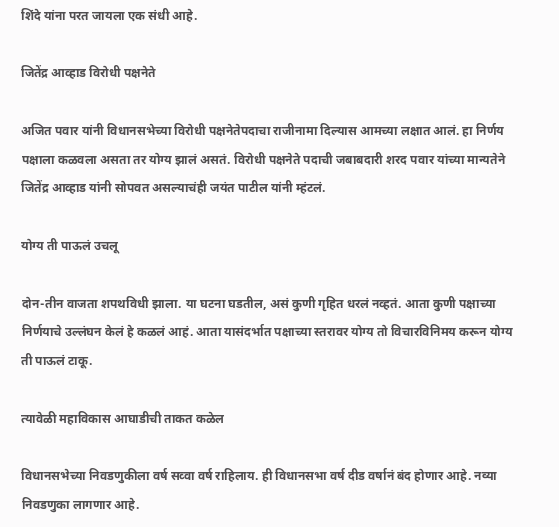शिंदे यांना परत जायला एक संधी आहे.

जितेंद्र आव्हाड विरोधी पक्षनेते

अजित पवार यांनी विधानसभेच्या विरोधी पक्षनेतेपदाचा राजीनामा दिल्यास आमच्या लक्षात आलं. हा निर्णय पक्षाला कळवला असता तर योग्य झालं असतं. विरोधी पक्षनेते पदाची जबाबदारी शरद पवार यांच्या मान्यतेने जितेंद्र आव्हाड यांनी सोपवत असल्याचंही जयंत पाटील यांनी म्हंटलं.

योग्य ती पाऊलं उचलू

दोन-तीन वाजता शपथविधी झाला. या घटना घडतील, असं कुणी गृहित धरलं नव्हतं. आता कुणी पक्षाच्या निर्णयाचे उल्लंघन केलं हे कळलं आहं. आता यासंदर्भात पक्षाच्या स्तरावर योग्य तो विचारविनिमय करून योग्य ती पाऊलं टाकू.

त्यावेळी महाविकास आघाडीची ताकत कळेल

विधानसभेच्या निवडणुकीला वर्ष सव्वा वर्ष राहिलाय. ही विधानसभा वर्ष दीड वर्षानं बंद होणार आहे. नव्या निवडणुका लागणार आहे.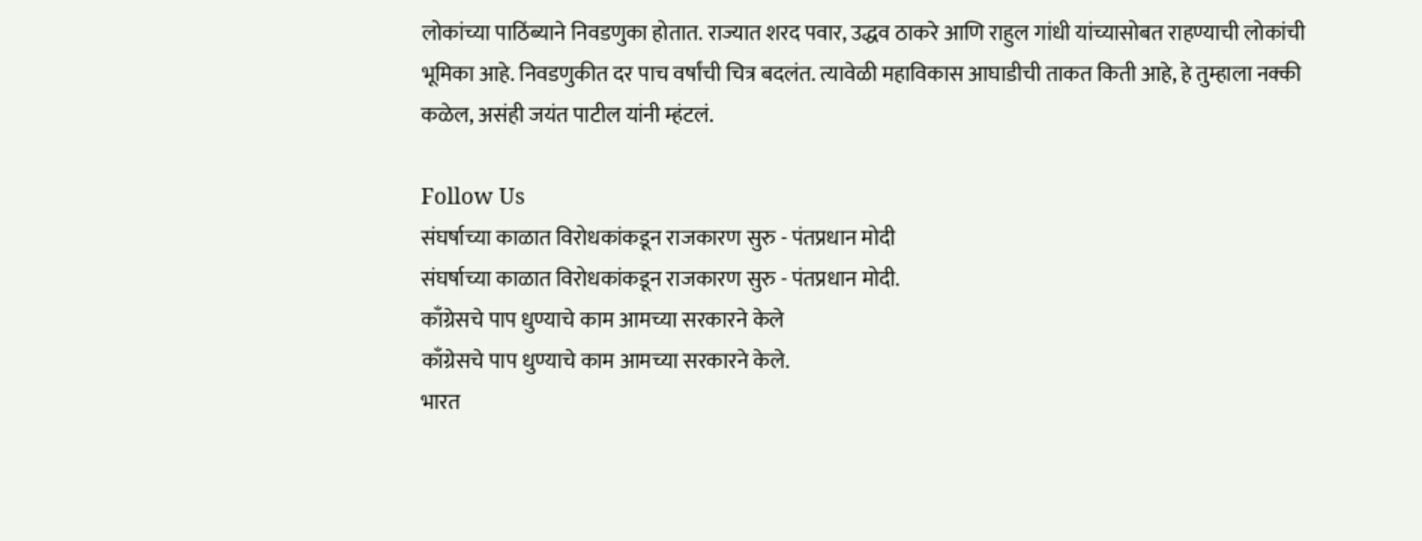लोकांच्या पाठिंब्याने निवडणुका होतात. राज्यात शरद पवार, उद्धव ठाकरे आणि राहुल गांधी यांच्यासोबत राहण्याची लोकांची भूमिका आहे. निवडणुकीत दर पाच वर्षांची चित्र बदलंत. त्यावेळी महाविकास आघाडीची ताकत किती आहे, हे तुम्हाला नक्की कळेल, असंही जयंत पाटील यांनी म्हंटलं.

Follow Us
संघर्षाच्या काळात विरोधकांकडून राजकारण सुरु - पंतप्रधान मोदी
संघर्षाच्या काळात विरोधकांकडून राजकारण सुरु - पंतप्रधान मोदी.
काँग्रेसचे पाप धुण्याचे काम आमच्या सरकारने केले
काँग्रेसचे पाप धुण्याचे काम आमच्या सरकारने केले.
भारत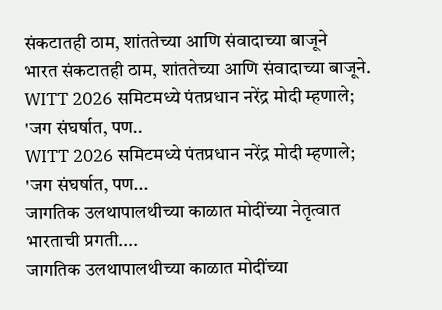संकटातही ठाम, शांततेच्या आणि संवादाच्या बाजूने
भारत संकटातही ठाम, शांततेच्या आणि संवादाच्या बाजूने.
WITT 2026 समिटमध्ये पंतप्रधान नरेंद्र मोदी म्हणाले; 'जग संघर्षात, पण..
WITT 2026 समिटमध्ये पंतप्रधान नरेंद्र मोदी म्हणाले; 'जग संघर्षात, पण...
जागतिक उलथापालथीच्या काळात मोदींच्या नेतृत्वात भारताची प्रगती....
जागतिक उलथापालथीच्या काळात मोदींच्या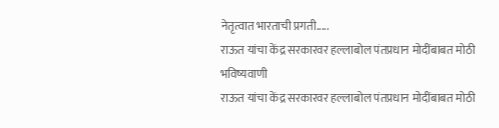नेतृत्वात भारताची प्रगती.....
राऊत यांचा केंद्र सरकारवर हल्लाबोल पंतप्रधान मोदींबाबत मोठी भविष्यवाणी
राऊत यांचा केंद्र सरकारवर हल्लाबोल पंतप्रधान मोदींबाबत मोठी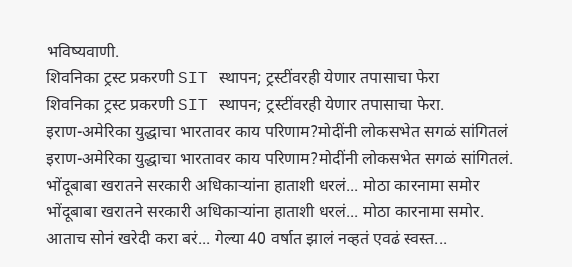भविष्यवाणी.
शिवनिका ट्रस्ट प्रकरणी SIT स्थापन; ट्रस्टींवरही येणार तपासाचा फेरा
शिवनिका ट्रस्ट प्रकरणी SIT स्थापन; ट्रस्टींवरही येणार तपासाचा फेरा.
इराण-अमेरिका युद्धाचा भारतावर काय परिणाम?मोदींनी लोकसभेत सगळं सांगितलं
इराण-अमेरिका युद्धाचा भारतावर काय परिणाम?मोदींनी लोकसभेत सगळं सांगितलं.
भोंदूबाबा खरातने सरकारी अधिकाऱ्यांना हाताशी धरलं... मोठा कारनामा समोर
भोंदूबाबा खरातने सरकारी अधिकाऱ्यांना हाताशी धरलं... मोठा कारनामा समोर.
आताच सोनं खरेदी करा बरं... गेल्या 40 वर्षात झालं नव्हतं एवढं स्वस्त...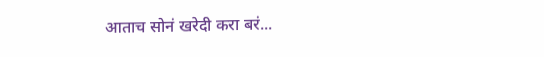आताच सोनं खरेदी करा बरं...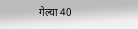गेल्या 40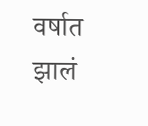वर्षात झालं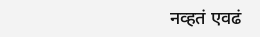नव्हतं एवढं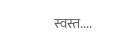स्वस्त....